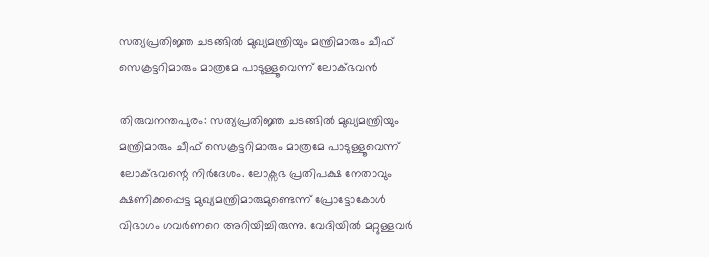സത്യപ്രതിജ്ഞ ചടങ്ങിൽ മുഖ്യമന്ത്രിയും മന്ത്രിമാരും ചീഫ് സെക്രട്ടറിമാരും മാത്രമേ പാടുള്ളൂവെന്ന് ലോക്ഭവൻ

തിരുവനന്തപുരം: സത്യപ്രതിജ്ഞ ചടങ്ങിൽ മുഖ്യമന്ത്രിയും മന്ത്രിമാരും ചീഫ് സെക്രട്ടറിമാരും മാത്രമേ പാടുള്ളൂവെന്ന് ലോക്ഭവന്റെ നിർദേശം. ലോക്സഭ പ്രതിപക്ഷ നേതാവും ക്ഷണിക്കപ്പെട്ട മുഖ്യമന്ത്രിമാരുമുണ്ടെന്ന് പ്രോട്ടോകോൾ വിഭാഗം ഗവർണറെ അറിയിച്ചിരുന്നു. വേദിയിൽ മറ്റുള്ളവർ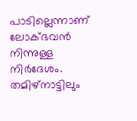പാടില്ലെന്നാണ് ലോക്ഭവൻ നിന്നുള്ള നിര്‍ദേശം. തമിഴ്‌നാട്ടിലും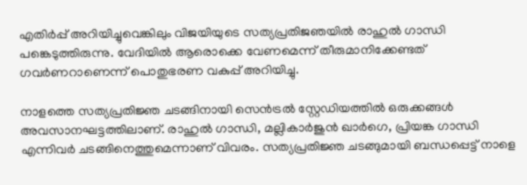എതിർപ്പ് അറിയിച്ചുവെങ്കിലും വിജയിയുടെ സത്യപ്രതിജഞയിൽ രാഹുൽ ഗാന്ധി പങ്കെടുത്തിരുന്നു. വേദിയിൽ ആരൊക്കെ വേണമെന്ന് തീരുമാനിക്കേണ്ടത് ഗവർണറാണെന്ന് പൊതുഭരണ വകുപ്പ് അറിയിച്ചു.

നാളത്തെ സത്യപ്രതിജ്ഞ ചടങ്ങിനായി സെൻട്രൽ സ്റ്റേഡിയത്തിൽ ഒരുക്കങ്ങൾ അവസാനഘട്ടത്തിലാണ്. രാഹുൽ ഗാന്ധി, മല്ലികാർജുൻ ഖാർഗെ, പ്രിയങ്ക ഗാന്ധി എന്നിവർ ചടങ്ങിനെത്തുമെന്നാണ് വിവരം. സത്യപ്രതിജ്ഞ ചടങ്ങുമായി ബന്ധപ്പെട്ട് നാളെ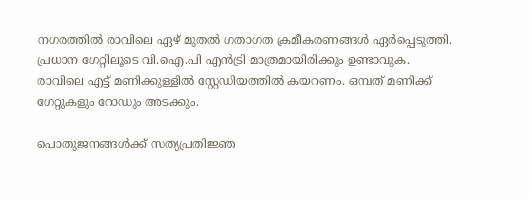നഗരത്തിൽ രാവിലെ ഏഴ് മുതൽ ഗതാഗത ക്രമീകരണങ്ങൾ ഏർപ്പെടുത്തി. പ്രധാന ഗേറ്റിലൂടെ വി.ഐ.പി എൻട്രി മാത്രമായിരിക്കും ഉണ്ടാവുക. രാവിലെ എട്ട് മണിക്കുള്ളിൽ സ്റ്റേഡിയത്തിൽ കയറണം. ഒമ്പത് മണിക്ക് ഗേറ്റുകളും റോഡും അടക്കും.

പൊതുജനങ്ങള്‍ക്ക് സത്യപ്രതിജ്ഞ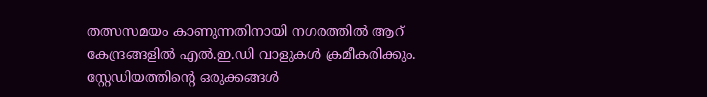തത്സസമയം കാണുന്നതിനായി നഗരത്തിൽ ആറ് കേന്ദ്രങ്ങളിൽ എൽ.ഇ.ഡി വാളുകൾ ക്രമീകരിക്കും. സ്റ്റേഡിയത്തിന്റെ ഒരുക്കങ്ങൾ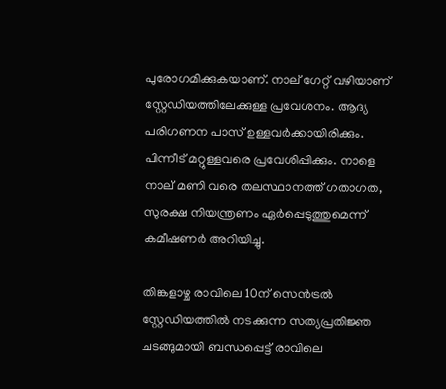പുരോഗമിക്കുകയാണ്. നാല് ഗേറ്റ് വഴിയാണ് സ്റ്റേഡിയത്തിലേക്കുള്ള പ്രവേശനം. ആദ്യ പരിഗണന പാസ് ഉള്ളവർക്കായിരിക്കും. പിന്നീട് മറ്റുള്ളവരെ പ്രവേശിപ്പിക്കും. നാളെ നാല് മണി വരെ തലസ്ഥാനത്ത് ഗതാഗത, സുരക്ഷ നിയന്ത്രണം ഏർപ്പെടുത്തുമെന്ന് കമീഷണർ അറിയിച്ചു.

തിങ്കളാഴ്ച രാവിലെ 10ന് സെൻട്രൽ സ്റ്റേഡിയത്തിൽ നടക്കുന്ന സത്യപ്രതിജ്ഞ ചടങ്ങുമായി ബന്ധപ്പെട്ട് രാവിലെ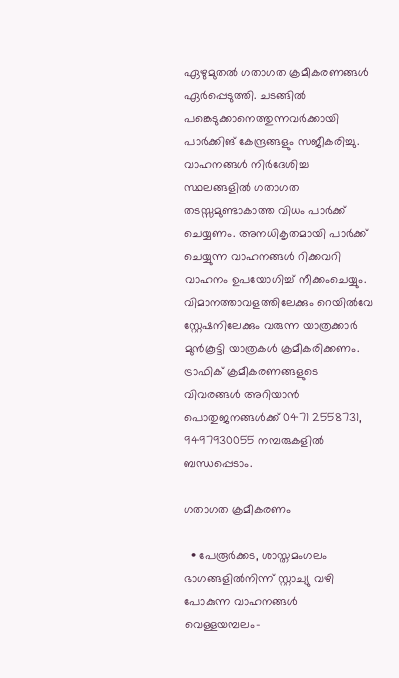ഏഴുമുതൽ ഗതാഗത ക്രമീകരണങ്ങൾ ഏർപ്പെടുത്തി. ചടങ്ങിൽ പങ്കെടുക്കാനെത്തുന്നവർക്കായി പാർക്കിങ് കേന്ദ്രങ്ങളും സജീകരിച്ചു. വാഹനങ്ങൾ നിർദേശിച്ച സ്ഥലങ്ങളിൽ ഗതാഗത തടസ്സമുണ്ടാകാത്ത വിധം പാർക്ക് ചെയ്യണം. അനധികൃതമായി പാർക്ക് ചെയ്യുന്ന വാഹനങ്ങൾ റിക്കവറി വാഹനം ഉപയോഗിച്ച് നീക്കംചെയ്യും. വിമാനത്താവളത്തിലേക്കും റെയിൽവേ സ്റ്റേഷനിലേക്കും വരുന്ന യാത്രക്കാർ മുൻകൂട്ടി യാത്രകൾ ക്രമീകരിക്കണം. ട്രാഫിക് ക്രമീകരണങ്ങളുടെ വിവരങ്ങൾ അറിയാൻ പൊതുജനങ്ങൾക്ക് 0471 2558731, 9497930055 നമ്പരുകളിൽ ബന്ധപ്പെടാം.

ഗതാഗത ക്രമീകരണം

  • പേരൂർക്കട, ശാസ്തമംഗലം ഭാഗങ്ങളിൽനിന്ന് സ്റ്റാച്യു വഴി പോകുന്ന വാഹനങ്ങൾ വെള്ളയമ്പലം-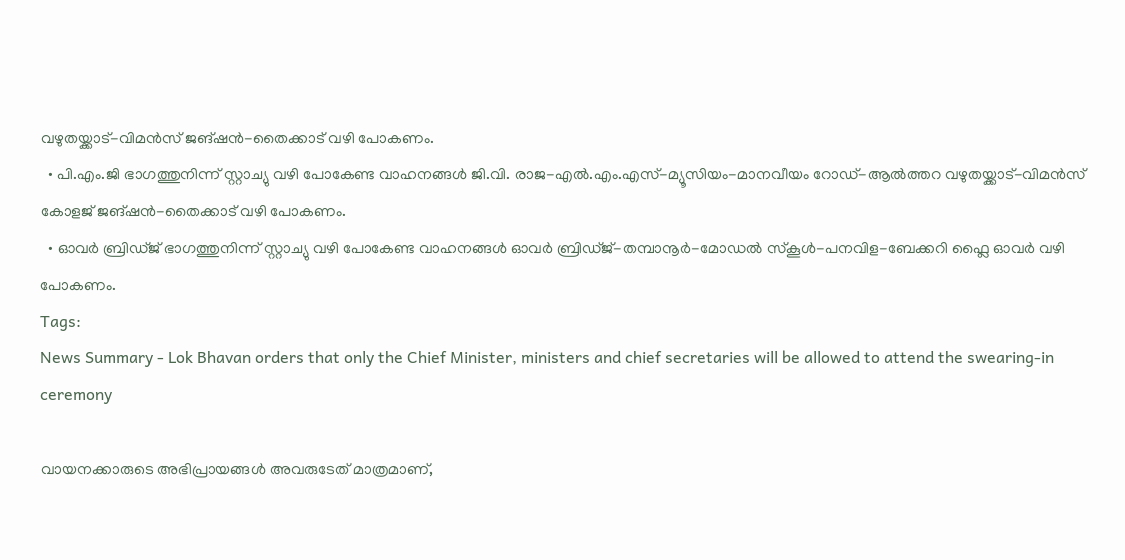വഴുതയ്ക്കാട്-വിമൻസ് ജങ്ഷൻ-തൈക്കാട് വഴി പോകണം.
  • പി.എം.ജി ഭാഗത്തുനിന്ന് സ്റ്റാച്യു വഴി പോകേണ്ട വാഹനങ്ങൾ ജി.വി. രാജ-എൽ.എം.എസ്-മ്യൂസിയം-മാനവീയം റോഡ്-ആൽത്തറ വഴുതയ്ക്കാട്-വിമൻസ് കോളജ് ജങ്ഷൻ-തൈക്കാട് വഴി പോകണം.
  • ഓവർ ബ്രിഡ്‌ജ് ഭാഗത്തുനിന്ന് സ്റ്റാച്യു വഴി പോകേണ്ട വാഹനങ്ങൾ ഓവർ ബ്രിഡ്‌ജ്-തമ്പാനൂർ-മോഡൽ സ്കൂൾ-പനവിള-ബേക്കറി ഫ്ലൈ ഓവർ വഴി പോകണം.
Tags:
News Summary - Lok Bhavan orders that only the Chief Minister, ministers and chief secretaries will be allowed to attend the swearing-in ceremony

വായനക്കാരുടെ അഭിപ്രായങ്ങള്‍ അവരുടേത് മാത്രമാണ്,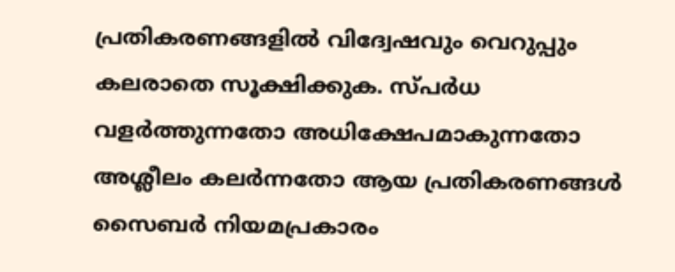പ്രതികരണങ്ങളിൽ വിദ്വേഷവും വെറുപ്പും കലരാതെ സൂക്ഷിക്കുക. സ്പർധ വളർത്തുന്നതോ അധിക്ഷേപമാകുന്നതോ അശ്ലീലം കലർന്നതോ ആയ പ്രതികരണങ്ങൾ സൈബർ നിയമപ്രകാരം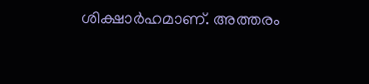ശിക്ഷാർഹമാണ്. അത്തരം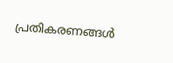പ്രതികരണങ്ങൾ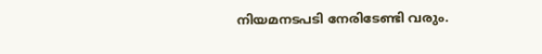നിയമനടപടി നേരിടേണ്ടി വരും.